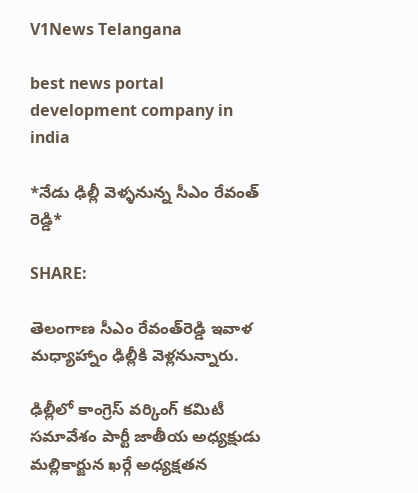V1News Telangana

best news portal development company in india

*నేడు ఢిల్లీ వెళ్ళనున్న సీఎం రేవంత్ రెడ్డి*

SHARE:

తెలంగాణ సీఎం రేవంత్‌రెడ్డి ఇవాళ మ‌ధ్యాహ్నాం ఢిల్లీకి వెళ్ల‌నున్నారు.

ఢిల్లీలో కాంగ్రెస్ వర్కింగ్ కమిటీ సమావేశం పార్టీ జాతీయ అధ్యక్షుడు మల్లికార్జున ఖర్గే అధ్యక్షతన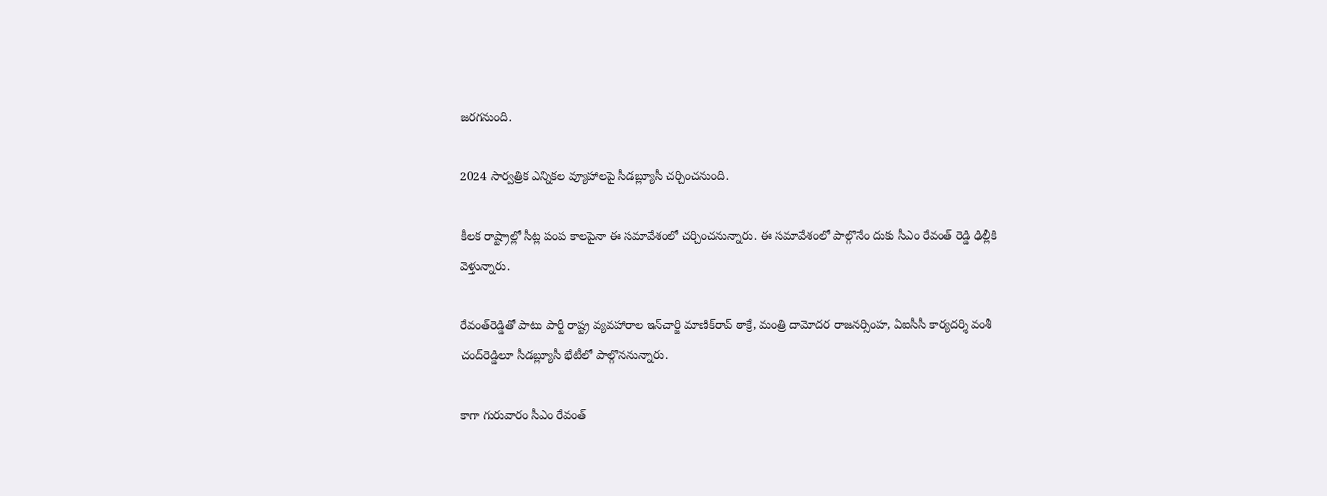జరగనుంది.

2024 సార్వత్రిక ఎన్నికల వ్యూహాలపై సీడబ్ల్యూసీ చర్చించనుంది.

కీలక రాష్ట్రాల్లో సీట్ల పంప కాలపైనా ఈ సమావేశంలో చర్చించనున్నారు. ఈ సమావేశంలో పాల్గొనేం దుకు సీఎం రేవంత్ రెడ్డి ఢిల్లీకి వెళ్తున్నారు.

రేవంత్‌రెడ్డితో పాటు పార్టీ రాష్ట్ర వ్యవహారాల ఇన్‌చార్జి మాణిక్‌రావ్‌ ఠాక్రే, మంత్రి దామోదర రాజనర్సింహ, ఏఐసీసీ కార్యదర్శి వంశీ చంద్‌రెడ్డిలూ సీడబ్ల్యూసీ భేటీలో పాల్గొననున్నారు.

కాగా గురువారం సీఎం రేవంత్‌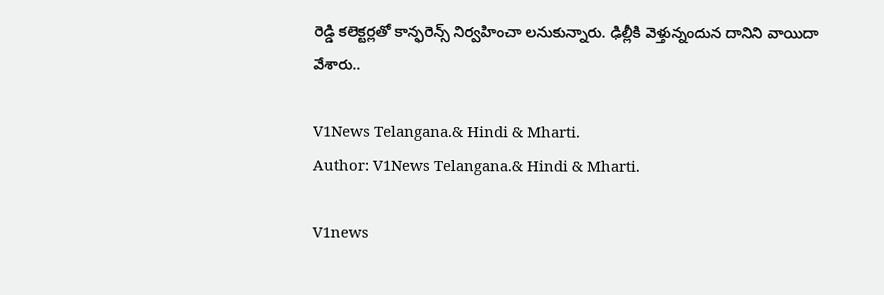రెడ్డి కలెక్టర్లతో కాన్ఫరెన్స్‌ నిర్వహించా లనుకున్నారు. ఢిల్లీకి వెళ్తున్నందున దానిని వాయిదా వేశారు..

V1News Telangana.& Hindi & Mharti.
Author: V1News Telangana.& Hindi & Mharti.

V1news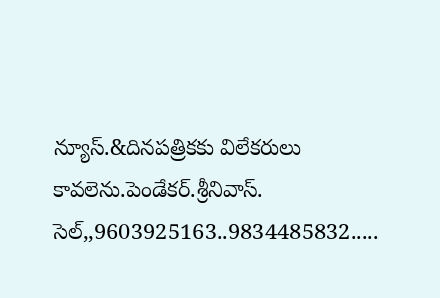న్యూస్.&దినపత్రికకు విలేకరులు కావలెను.పెండేకర్.శ్రీనివాస్. సెల్,,9603925163..9834485832.....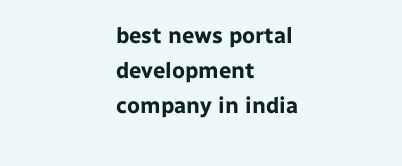best news portal development company in india